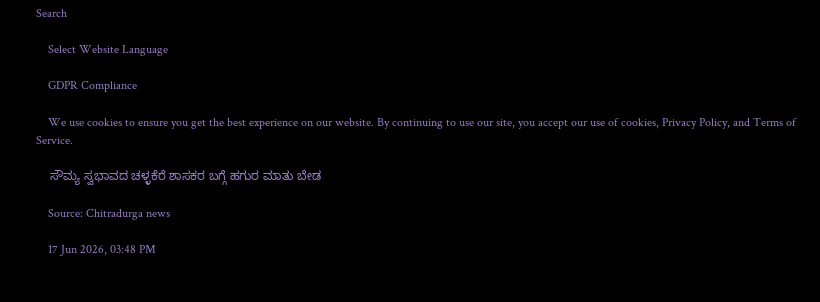Search

    Select Website Language

    GDPR Compliance

    We use cookies to ensure you get the best experience on our website. By continuing to use our site, you accept our use of cookies, Privacy Policy, and Terms of Service.

    ಸೌಮ್ಯ ಸ್ವಭಾವದ ಚಳ್ಳಕೆರೆ ಶಾಸಕರ ಬಗ್ಗೆ ಹಗುರ ಮಾತು ಬೇಡ

    Source: Chitradurga news

    17 Jun 2026, 03:48 PM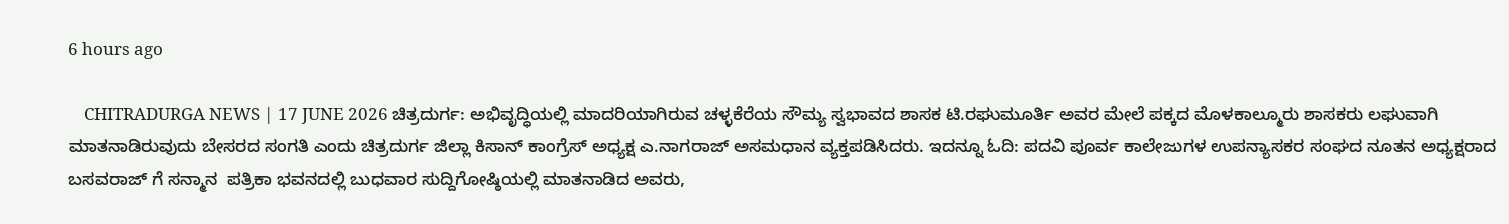6 hours ago

    CHITRADURGA NEWS | 17 JUNE 2026 ಚಿತ್ರದುರ್ಗ: ಅಭಿವೃದ್ಧಿಯಲ್ಲಿ ಮಾದರಿಯಾಗಿರುವ ಚಳ್ಳಕೆರೆಯ ಸೌಮ್ಯ ಸ್ವಭಾವದ ಶಾಸಕ ಟಿ.ರಘುಮೂರ್ತಿ ಅವರ ಮೇಲೆ ಪಕ್ಕದ ಮೊಳಕಾಲ್ಮೂರು ಶಾಸಕರು ಲಘುವಾಗಿ ಮಾತನಾಡಿರುವುದು ಬೇಸರದ ಸಂಗತಿ ಎಂದು ಚಿತ್ರದುರ್ಗ ಜಿಲ್ಲಾ ಕಿಸಾನ್‌ ಕಾಂಗ್ರೆಸ್‌ ಅಧ್ಯಕ್ಷ ಎ.ನಾಗರಾಜ್‌ ಅಸಮಧಾನ ವ್ಯಕ್ತಪಡಿಸಿದರು. ಇದನ್ನೂ ಓದಿ: ಪದವಿ ಪೂರ್ವ ಕಾಲೇಜುಗಳ ಉಪನ್ಯಾಸಕರ ಸಂಘದ ನೂತನ ಅಧ್ಯಕ್ಷರಾದ ಬಸವರಾಜ್ ಗೆ ಸನ್ಮಾನ  ಪತ್ರಿಕಾ ಭವನದಲ್ಲಿ ಬುಧವಾರ ಸುದ್ದಿಗೋಷ್ಠಿಯಲ್ಲಿ ಮಾತನಾಡಿದ ಅವರು,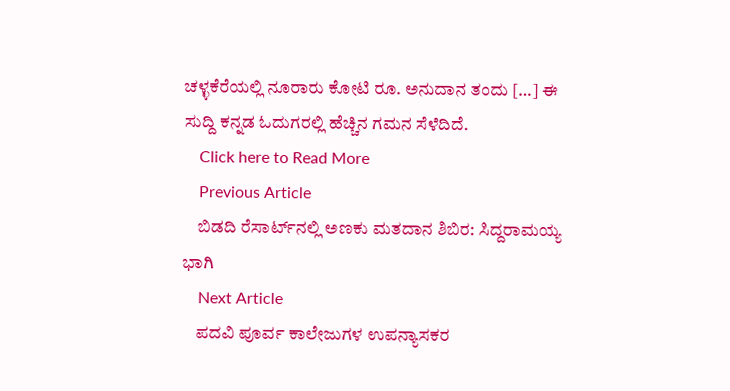ಚಳ್ಳಕೆರೆಯಲ್ಲಿ ನೂರಾರು ಕೋಟಿ ರೂ. ಅನುದಾನ ತಂದು […] ಈ ಸುದ್ದಿ ಕನ್ನಡ ಓದುಗರಲ್ಲಿ ಹೆಚ್ಚಿನ ಗಮನ ಸೆಳೆದಿದೆ.
    Click here to Read More
    Previous Article
    ಬಿಡದಿ ರೆಸಾರ್ಟ್‌ನಲ್ಲಿ ಅಣಕು ಮತದಾನ ಶಿಬಿರ: ಸಿದ್ದರಾಮಯ್ಯ ಭಾಗಿ
    Next Article
    ಪದವಿ ಪೂರ್ವ ಕಾಲೇಜುಗಳ ಉಪನ್ಯಾಸಕರ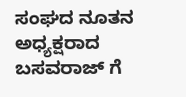ಸಂಘದ ನೂತನ ಅಧ್ಯಕ್ಷರಾದ ಬಸವರಾಜ್ ಗೆ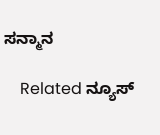ಸನ್ಮಾನ

    Related ನ್ಯೂಸ್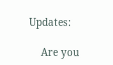Updates:

    Are you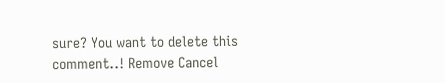sure? You want to delete this comment..! Remove Cancel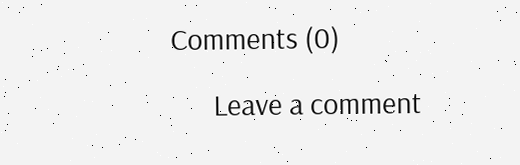Comments (0)

      Leave a comment